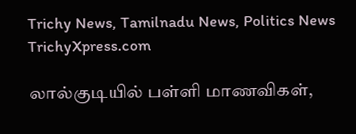Trichy News, Tamilnadu News, Politics News TrichyXpress.com

லால்குடியில் பள்ளி மாணவிகள்,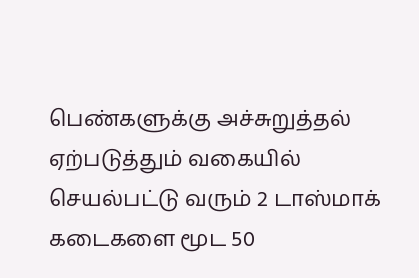பெண்களுக்கு அச்சுறுத்தல் ஏற்படுத்தும் வகையில் செயல்பட்டு வரும் 2 டாஸ்மாக் கடைகளை மூட 50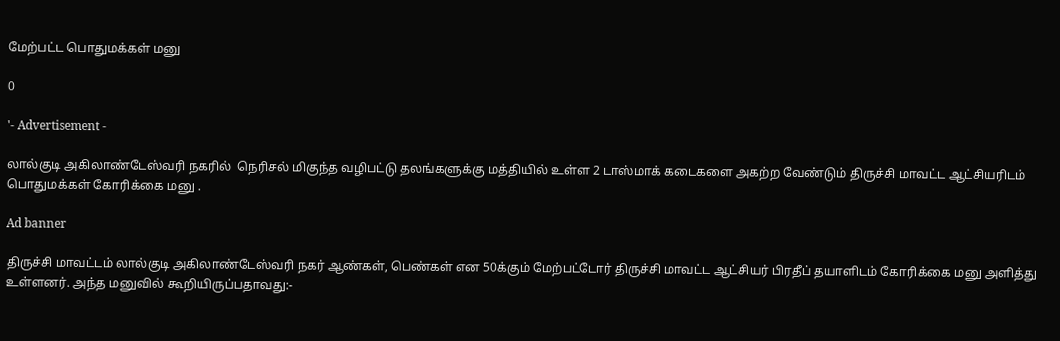மேற்பட்ட பொதுமக்கள் மனு

0

'- Advertisement -

லால்குடி அகிலாண்டேஸ்வரி நகரில்  நெரிசல் மிகுந்த வழிபட்டு தலங்களுக்கு மத்தியில் உள்ள 2 டாஸ்மாக் கடைகளை அகற்ற வேண்டும் திருச்சி மாவட்ட ஆட்சியரிடம் பொதுமக்கள் கோரிக்கை மனு .

Ad banner

திருச்சி மாவட்டம் லால்குடி அகிலாண்டேஸ்வரி நகர் ஆண்கள், பெண்கள் என 50க்கும் மேற்பட்டோர் திருச்சி மாவட்ட ஆட்சியர் பிரதீப் தயாளிடம் கோரிக்கை மனு அளித்து உள்ளனர். அந்த மனுவில் கூறியிருப்பதாவது:-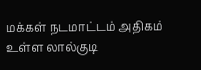மக்கள் நடமாட்டம் அதிகம் உள்ள லால்குடி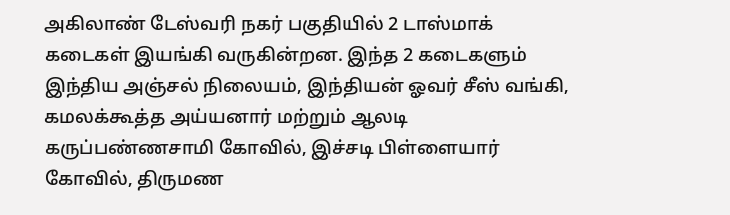அகிலாண் டேஸ்வரி நகர் பகுதியில் 2 டாஸ்மாக் கடைகள் இயங்கி வருகின்றன. இந்த 2 கடைகளும் இந்திய அஞ்சல் நிலையம், இந்தியன் ஓவர் சீஸ் வங்கி, கமலக்கூத்த அய்யனார் மற்றும் ஆலடி கருப்பண்ணசாமி கோவில், இச்சடி பிள்ளையார் கோவில், திருமண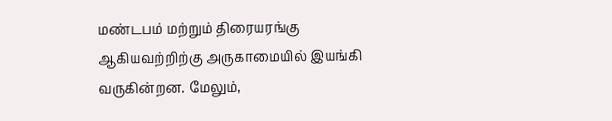மண்டபம் மற்றும் திரையரங்கு  ஆகியவற்றிற்கு அருகாமையில் இயங்கி வருகின்றன. மேலும்,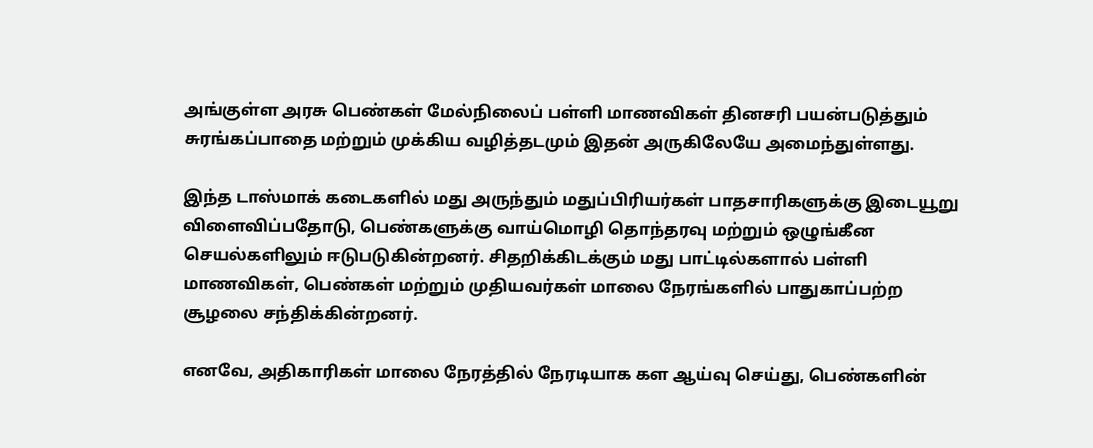அங்குள்ள அரசு பெண்கள் மேல்நிலைப் பள்ளி மாணவிகள் தினசரி பயன்படுத்தும் சுரங்கப்பாதை மற்றும் முக்கிய வழித்தடமும் இதன் அருகிலேயே அமைந்துள்ளது.

இந்த டாஸ்மாக் கடைகளில் மது அருந்தும் மதுப்பிரியர்கள் பாதசாரிகளுக்கு இடையூறு விளைவிப்பதோடு, பெண்களுக்கு வாய்மொழி தொந்தரவு மற்றும் ஒழுங்கீன செயல்களிலும் ஈடுபடுகின்றனர். சிதறிக்கிடக்கும் மது பாட்டில்களால் பள்ளி மாணவிகள், பெண்கள் மற்றும் முதியவர்கள் மாலை நேரங்களில் பாதுகாப்பற்ற சூழலை சந்திக்கின்றனர்.

எனவே, அதிகாரிகள் மாலை நேரத்தில் நேரடியாக கள ஆய்வு செய்து, பெண்களின்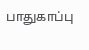பாதுகாப்பு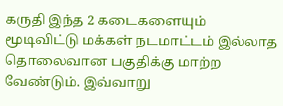கருதி இந்த 2 கடைகளையும் மூடிவிட்டு மக்கள் நடமாட்டம் இல்லாத தொலைவான பகுதிக்கு மாற்ற வேண்டும். இவ்வாறு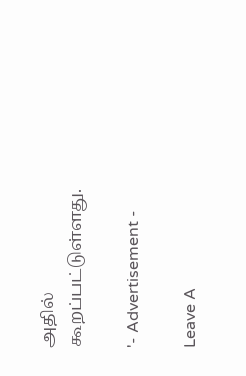அதில் கூறப்பட்டுள்ளது.

'- Advertisement -

Leave A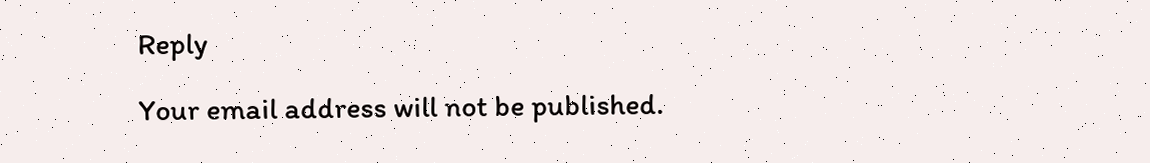Reply

Your email address will not be published.